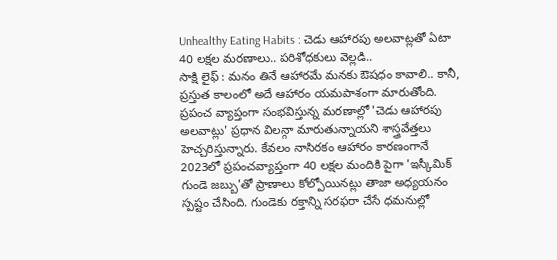Unhealthy Eating Habits : చెడు ఆహారపు అలవాట్లతో ఏటా 40 లక్షల మరణాలు.. పరిశోధకులు వెల్లడి..
సాక్షి లైఫ్ : మనం తినే ఆహారమే మనకు ఔషధం కావాలి.. కానీ, ప్రస్తుత కాలంలో అదే ఆహారం యమపాశంగా మారుతోంది. ప్రపంచ వ్యాప్తంగా సంభవిస్తున్న మరణాల్లో 'చెడు ఆహారపు అలవాట్లు' ప్రధాన విలన్గా మారుతున్నాయని శాస్త్రవేత్తలు హెచ్చరిస్తున్నారు. కేవలం నాసిరకం ఆహారం కారణంగానే 2023లో ప్రపంచవ్యాప్తంగా 40 లక్షల మందికి పైగా 'ఇస్కీమిక్ గుండె జబ్బు'తో ప్రాణాలు కోల్పోయినట్లు తాజా అధ్యయనం స్పష్టం చేసింది. గుండెకు రక్తాన్ని సరఫరా చేసే ధమనుల్లో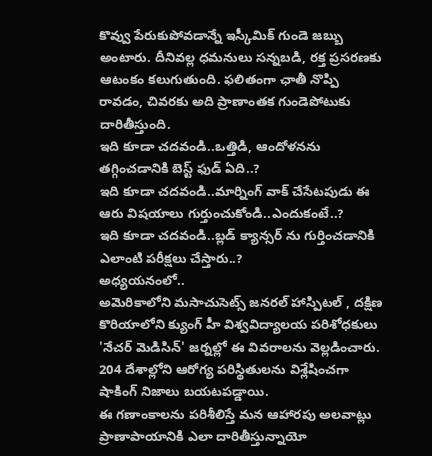కొవ్వు పేరుకుపోవడాన్నే ఇస్కీమిక్ గుండె జబ్బు అంటారు. దీనివల్ల ధమనులు సన్నబడి, రక్త ప్రసరణకు ఆటంకం కలుగుతుంది. ఫలితంగా ఛాతీ నొప్పి రావడం, చివరకు అది ప్రాణాంతక గుండెపోటుకు దారితీస్తుంది.
ఇది కూడా చదవండి..ఒత్తిడి, ఆందోళనను తగ్గించడానికి బెస్ట్ ఫుడ్ ఏది..?
ఇది కూడా చదవండి..మార్నింగ్ వాక్ చేసేటపుడు ఈ ఆరు విషయాలు గుర్తుంచుకోండి..ఎందుకంటే..?
ఇది కూడా చదవండి..బ్లడ్ క్యాన్సర్ ను గుర్తించడానికి ఎలాంటి పరీక్షలు చేస్తారు..?
అధ్యయనంలో..
అమెరికాలోని మసాచుసెట్స్ జనరల్ హాస్పిటల్ , దక్షిణ కొరియాలోని క్యుంగ్ హీ విశ్వవిద్యాలయ పరిశోధకులు 'నేచర్ మెడిసిన్' జర్నల్లో ఈ వివరాలను వెల్లడించారు. 204 దేశాల్లోని ఆరోగ్య పరిస్థితులను విశ్లేషించగా షాకింగ్ నిజాలు బయటపడ్డాయి.
ఈ గణాంకాలను పరిశీలిస్తే మన ఆహారపు అలవాట్లు ప్రాణాపాయానికి ఎలా దారితీస్తున్నాయో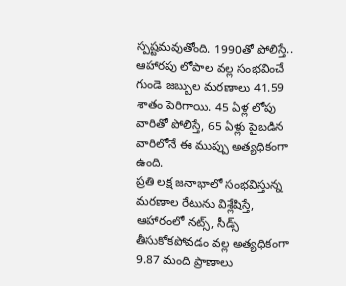స్పష్టమవుతోంది. 1990తో పోలిస్తే.. ఆహారపు లోపాల వల్ల సంభవించే గుండె జబ్బుల మరణాలు 41.59 శాతం పెరిగాయి. 45 ఏళ్ల లోపు వారితో పోలిస్తే, 65 ఏళ్లు పైబడిన వారిలోనే ఈ ముప్పు అత్యధికంగా ఉంది.
ప్రతి లక్ష జనాభాలో సంభవిస్తున్న మరణాల రేటును విశ్లేషిస్తే, ఆహారంలో నట్స్, సీడ్స్ తీసుకోకపోవడం వల్ల అత్యధికంగా 9.87 మంది ప్రాణాలు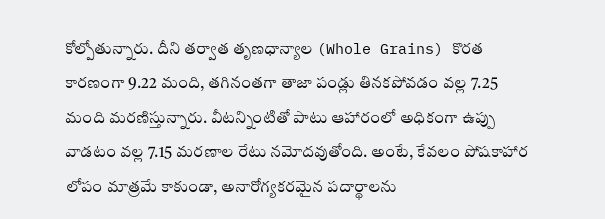కోల్పోతున్నారు. దీని తర్వాత తృణధాన్యాల (Whole Grains) కొరత కారణంగా 9.22 మంది, తగినంతగా తాజా పండ్లు తినకపోవడం వల్ల 7.25 మంది మరణిస్తున్నారు. వీటన్నింటితో పాటు ఆహారంలో అధికంగా ఉప్పు వాడటం వల్ల 7.15 మరణాల రేటు నమోదవుతోంది. అంటే, కేవలం పోషకాహార లోపం మాత్రమే కాకుండా, అనారోగ్యకరమైన పదార్థాలను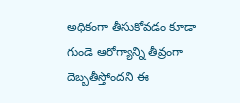అధికంగా తీసుకోవడం కూడా గుండె ఆరోగ్యాన్ని తీవ్రంగా దెబ్బతీస్తోందని ఈ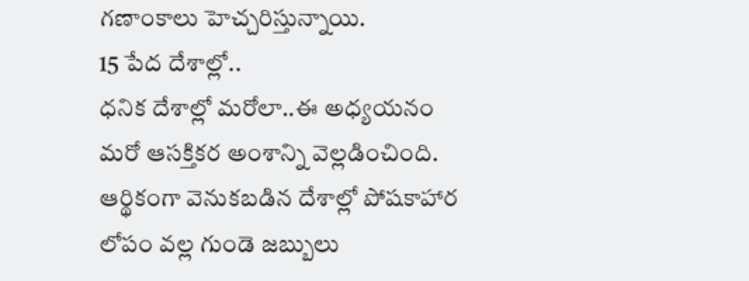గణాంకాలు హెచ్చరిస్తున్నాయి.
15 పేద దేశాల్లో..
ధనిక దేశాల్లో మరోలా..ఈ అధ్యయనం మరో ఆసక్తికర అంశాన్ని వెల్లడించింది. ఆర్థికంగా వెనుకబడిన దేశాల్లో పోషకాహార లోపం వల్ల గుండె జబ్బులు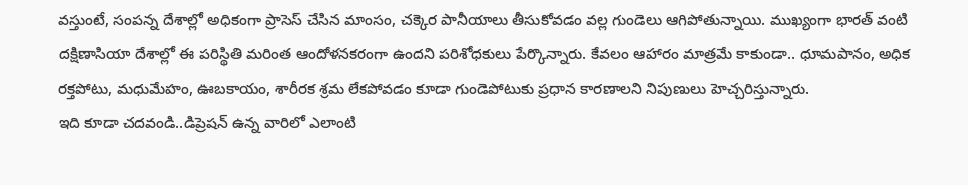వస్తుంటే, సంపన్న దేశాల్లో అధికంగా ప్రాసెస్ చేసిన మాంసం, చక్కెర పానీయాలు తీసుకోవడం వల్ల గుండెలు ఆగిపోతున్నాయి. ముఖ్యంగా భారత్ వంటి దక్షిణాసియా దేశాల్లో ఈ పరిస్థితి మరింత ఆందోళనకరంగా ఉందని పరిశోధకులు పేర్కొన్నారు. కేవలం ఆహారం మాత్రమే కాకుండా.. ధూమపానం, అధిక రక్తపోటు, మధుమేహం, ఊబకాయం, శారీరక శ్రమ లేకపోవడం కూడా గుండెపోటుకు ప్రధాన కారణాలని నిపుణులు హెచ్చరిస్తున్నారు.
ఇది కూడా చదవండి..డిప్రెషన్ ఉన్న వారిలో ఎలాంటి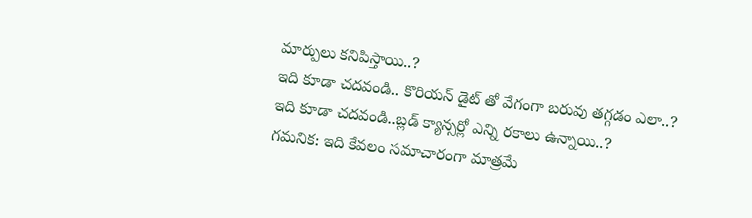మార్పులు కనిపిస్తాయి..?
ఇది కూడా చదవండి.. కొరియన్ డైట్ తో వేగంగా బరువు తగ్గడం ఎలా..?
ఇది కూడా చదవండి..బ్లడ్ క్యాన్సర్లో ఎన్ని రకాలు ఉన్నాయి..?
గమనిక: ఇది కేవలం సమాచారంగా మాత్రమే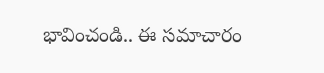భావించండి.. ఈ సమాచారం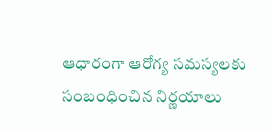ఆధారంగా ఆరోగ్య సమస్యలకు సంబంధించిన నిర్ణయాలు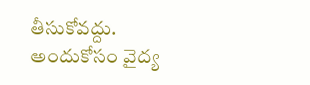తీసుకోవద్దు. అందుకోసం వైద్య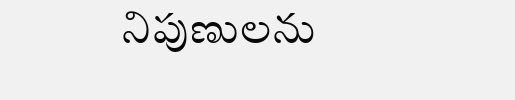నిపుణులను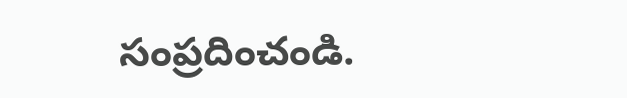సంప్రదించండి.